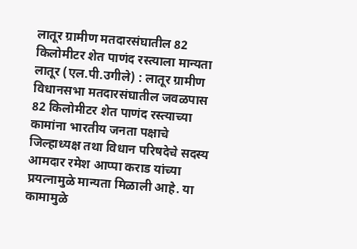लातूर ग्रामीण मतदारसंघातील 82 किलोमीटर शेत पाणंद रस्त्याला मान्यता
लातूर (एल.पी.उगीले) : लातूर ग्रामीण विधानसभा मतदारसंघातील जवळपास 82 किलोमीटर शेत पाणंद रस्त्याच्या कामांना भारतीय जनता पक्षाचे जिल्हाध्यक्ष तथा विधान परिषदेचे सदस्य आमदार रमेश आप्पा कराड यांच्या प्रयत्नामुळे मान्यता मिळाली आहे. या कामामुळे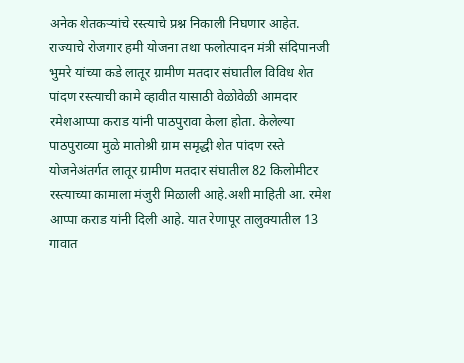अनेक शेतकऱ्यांचे रस्त्याचे प्रश्न निकाली निघणार आहेत.
राज्याचे रोजगार हमी योजना तथा फलोत्पादन मंत्री संदिपानजी भुमरे यांच्या कडे लातूर ग्रामीण मतदार संघातील विविध शेत पांदण रस्त्याची कामे व्हावीत यासाठी वेळोवेळी आमदार रमेशआप्पा कराड यांनी पाठपुरावा केला होता. केलेल्या पाठपुराव्या मुळे मातोश्री ग्राम समृद्धी शेत पांदण रस्ते योजनेअंतर्गत लातूर ग्रामीण मतदार संघातील 82 किलोमीटर रस्त्याच्या कामाला मंजुरी मिळाली आहे.अशी माहिती आ. रमेश आप्पा कराड यांनी दिली आहे. यात रेणापूर तालुक्यातील 13 गावात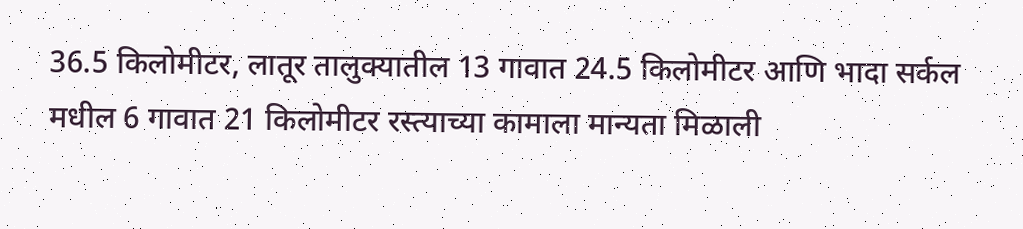36.5 किलोमीटर, लातूर तालुक्यातील 13 गावात 24.5 किलोमीटर आणि भादा सर्कल मधील 6 गावात 21 किलोमीटर रस्त्याच्या कामाला मान्यता मिळाली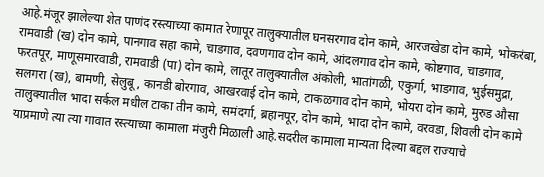आहे.मंजूर झालेल्या शेत पाणंद रस्त्याच्या कामात रेणापूर तालुक्यातील घनसरगाव दोन कामे, आरजखेडा दोन कामे, भोकरंबा, रामवाडी (ख) दोन कामे, पानगाव सहा कामे, चाडगाव, दवणगाव दोन कामे, आंदलगाव दोन कामे, कोष्टगाव, चाडगाव, फरतपूर, माणूसमारवाडी, रामवाडी (पा) दोन कामे, लातूर तालुक्यातील अंकोली, भातांगळी, एकुर्गा, भाडगाव, भुईसमुद्रा, सलगरा (ख), बामणी, सेलुबू, कानडी बोरगाव, आखरवाई दोन कामे, टाकळगाव दोन कामे, भोयरा दोन कामे, मुरुड औसा तालुक्यातील भादा सर्कल मधील टाका तीन कामे, समंदर्गा, ब्रहानपूर, दोन कामे, भादा दोन कामे, वरवडा, शिवली दोन कामे याप्रमाणे त्या त्या गावात रस्त्याच्या कामाला मंजुरी मिळाली आहे.सदरील कामाला मान्यता दिल्या बद्दल राज्याचे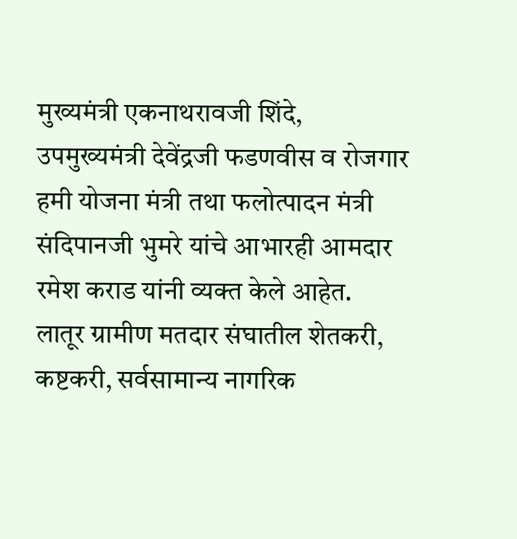मुख्यमंत्री एकनाथरावजी शिंदे, उपमुख्यमंत्री देवेंद्रजी फडणवीस व रोजगार हमी योजना मंत्री तथा फलोत्पादन मंत्री संदिपानजी भुमरे यांचे आभारही आमदार रमेश कराड यांनी व्यक्त केले आहेत.
लातूर ग्रामीण मतदार संघातील शेतकरी, कष्टकरी, सर्वसामान्य नागरिक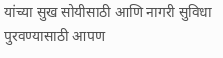यांच्या सुख सोयीसाठी आणि नागरी सुविधा पुरवण्यासाठी आपण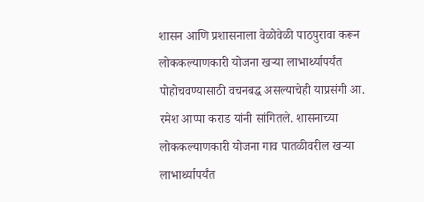शासन आणि प्रशासनाला वेळोवेळी पाठपुरावा करून लोककल्याणकारी योजना खऱ्या लाभार्थ्यापर्यंत पोहोचवण्यासाठी वचनबद्ध असल्याचेही याप्रसंगी आ. रमेश आप्पा कराड यांनी सांगितले. शासनाच्या लोककल्याणकारी योजना गाव पातळीवरील खऱ्या लाभार्थ्यापर्यंत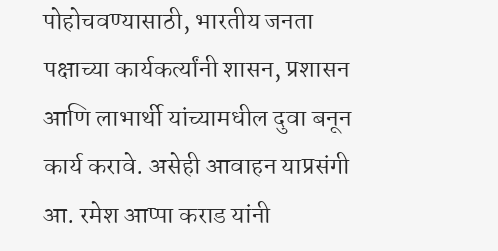पोहोचवण्यासाठी, भारतीय जनता पक्षाच्या कार्यकर्त्यांनी शासन, प्रशासन आणि लाभार्थी यांच्यामधील दुवा बनून कार्य करावे. असेही आवाहन याप्रसंगी आ. रमेश आप्पा कराड यांनी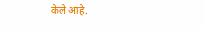केले आहे.